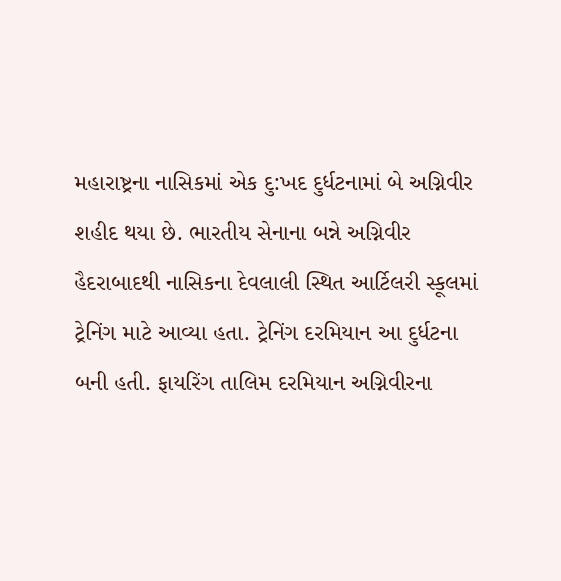મહારાષ્ટ્રના નાસિકમાં એક દુ:ખદ દુર્ધટનામાં બે અગ્નિવીર શહીદ થયા છે. ભારતીય સેનાના બન્ને અગ્નિવીર હૈદરાબાદથી નાસિકના દેવલાલી સ્થિત આર્ટિલરી સ્કૂલમાં ટ્રેનિંગ માટે આવ્યા હતા. ટ્રેનિંગ દરમિયાન આ દુર્ધટના બની હતી. ફાયરિંગ તાલિમ દરમિયાન અગ્નિવીરના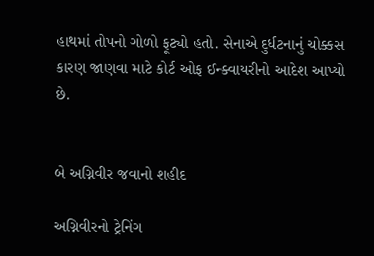હાથમાં તોપનો ગોળો ફૂટ્યો હતો. સેનાએ દુર્ધટનાનું ચોક્કસ કારણ જાણવા માટે કોર્ટ ઓફ ઈન્ક્વાયરીનો આદેશ આપ્યો છે.


બે અગ્નિવીર જવાનો શહીદ

અગ્નિવીરનો ટ્રેનિંગ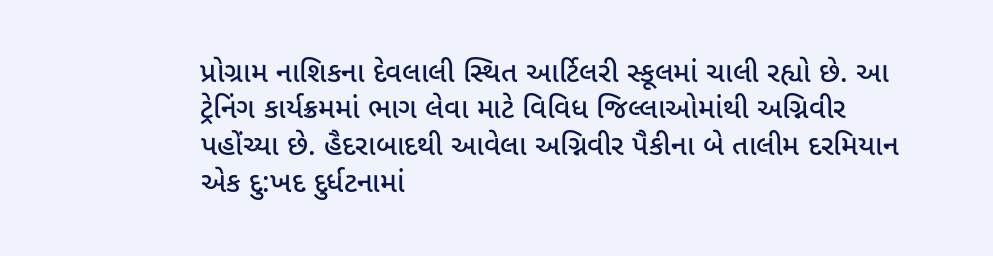પ્રોગ્રામ નાશિકના દેવલાલી સ્થિત આર્ટિલરી સ્કૂલમાં ચાલી રહ્યો છે. આ ટ્રેનિંગ કાર્યક્રમમાં ભાગ લેવા માટે વિવિધ જિલ્લાઓમાંથી અગ્નિવીર પહોંચ્યા છે. હૈદરાબાદથી આવેલા અગ્નિવીર પૈકીના બે તાલીમ દરમિયાન એક દુ:ખદ દુર્ધટનામાં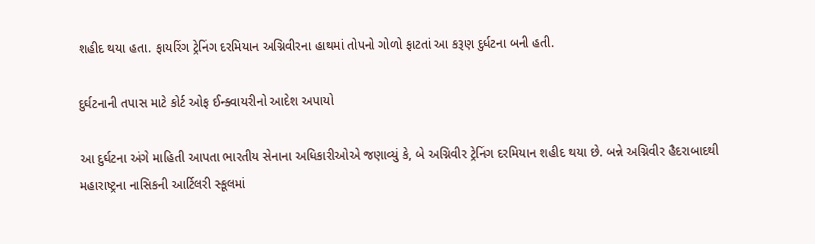શહીદ થયા હતા. ફાયરિંગ ટ્રેનિંગ દરમિયાન અગ્નિવીરના હાથમાં તોપનો ગોળો ફાટતાં આ કરૂણ દુર્ધટના બની હતી.

દુર્ઘટનાની તપાસ માટે કોર્ટ ઓફ ઈન્ક્વાયરીનો આદેશ અપાયો

આ દુર્ઘટના અંગે માહિતી આપતા ભારતીય સેનાના અધિકારીઓએ જણાવ્યું કે, બે અગ્નિવીર ટ્રેનિંગ દરમિયાન શહીદ થયા છે. બન્ને અગ્નિવીર હૈદરાબાદથી મહારાષ્ટ્રના નાસિકની આર્ટિલરી સ્કૂલમાં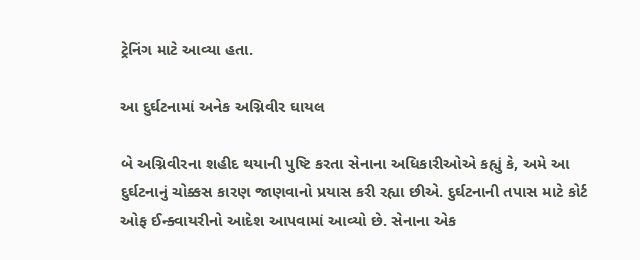ટ્રેનિંગ માટે આવ્યા હતા.

આ દુર્ઘટનામાં અનેક અગ્નિવીર ઘાયલ

બે અગ્નિવીરના શહીદ થયાની પુષ્ટિ કરતા સેનાના અધિકારીઓએ કહ્યું કે, અમે આ દુર્ઘટનાનું ચોક્કસ કારણ જાણવાનો પ્રયાસ કરી રહ્યા છીએ. દુર્ઘટનાની તપાસ માટે કોર્ટ ઓફ ઈન્ક્વાયરીનો આદેશ આપવામાં આવ્યો છે. સેનાના એક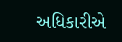અધિકારીએ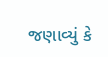જણાવ્યું કે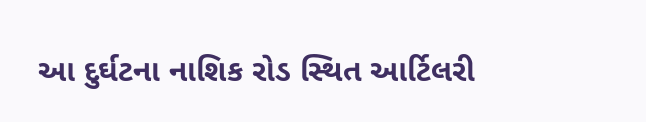આ દુર્ઘટના નાશિક રોડ સ્થિત આર્ટિલરી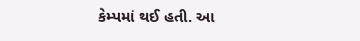કેમ્પમાં થઈ હતી. આ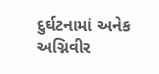દુર્ઘટનામાં અનેક અગ્નિવીર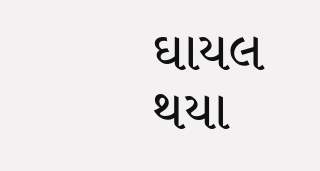ઘાયલ થયા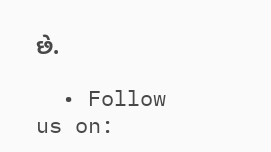છે.

  • Follow us on: